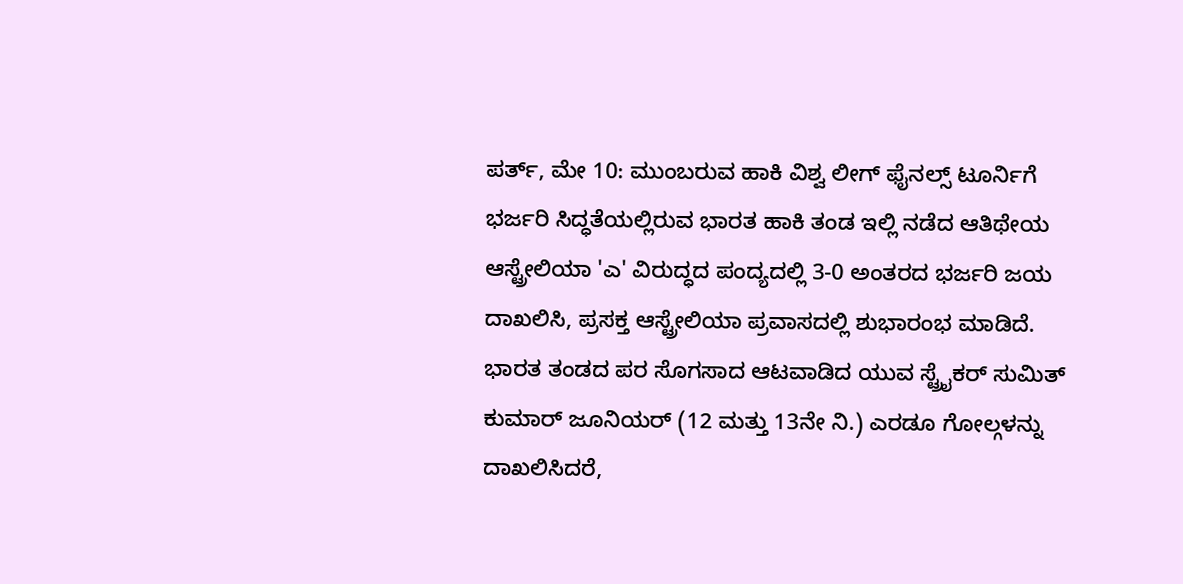ಪರ್ತ್, ಮೇ 10: ಮುಂಬರುವ ಹಾಕಿ ವಿಶ್ವ ಲೀಗ್ ಫೈನಲ್ಸ್ ಟೂರ್ನಿಗೆ ಭರ್ಜರಿ ಸಿದ್ಧತೆಯಲ್ಲಿರುವ ಭಾರತ ಹಾಕಿ ತಂಡ ಇಲ್ಲಿ ನಡೆದ ಆತಿಥೇಯ ಆಸ್ಟ್ರೇಲಿಯಾ 'ಎ' ವಿರುದ್ಧದ ಪಂದ್ಯದಲ್ಲಿ 3-0 ಅಂತರದ ಭರ್ಜರಿ ಜಯ ದಾಖಲಿಸಿ, ಪ್ರಸಕ್ತ ಆಸ್ಟ್ರೇಲಿಯಾ ಪ್ರವಾಸದಲ್ಲಿ ಶುಭಾರಂಭ ಮಾಡಿದೆ.
ಭಾರತ ತಂಡದ ಪರ ಸೊಗಸಾದ ಆಟವಾಡಿದ ಯುವ ಸ್ಟ್ರೈಕರ್ ಸುಮಿತ್ ಕುಮಾರ್ ಜೂನಿಯರ್ (12 ಮತ್ತು 13ನೇ ನಿ.) ಎರಡೂ ಗೋಲ್ಗಳನ್ನು ದಾಖಲಿಸಿದರೆ,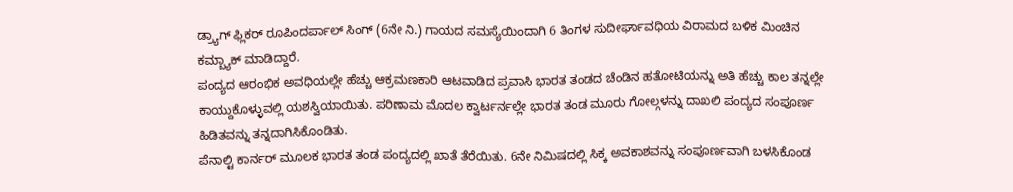ಡ್ರ್ಯಾಗ್ ಫ್ಲಿಕರ್ ರೂಪಿಂದರ್ಪಾಲ್ ಸಿಂಗ್ (6ನೇ ನಿ.) ಗಾಯದ ಸಮಸ್ಯೆಯಿಂದಾಗಿ 6 ತಿಂಗಳ ಸುದೀರ್ಘಾವಧಿಯ ವಿರಾಮದ ಬಳಿಕ ಮಿಂಚಿನ ಕಮ್ಬ್ಯಾಕ್ ಮಾಡಿದ್ದಾರೆ.
ಪಂದ್ಯದ ಆರಂಭಿಕ ಅವಧಿಯಲ್ಲೇ ಹೆಚ್ಚು ಆಕ್ರಮಣಕಾರಿ ಆಟವಾಡಿದ ಪ್ರವಾಸಿ ಭಾರತ ತಂಡದ ಚೆಂಡಿನ ಹತೋಟಿಯನ್ನು ಅತಿ ಹೆಚ್ಚು ಕಾಲ ತನ್ನಲ್ಲೇ ಕಾಯ್ದುಕೊಳ್ಳುವಲ್ಲಿ ಯಶಸ್ವಿಯಾಯಿತು. ಪರಿಣಾಮ ಮೊದಲ ಕ್ವಾರ್ಟರ್ನಲ್ಲೇ ಭಾರತ ತಂಡ ಮೂರು ಗೋಲ್ಗಳನ್ನು ದಾಖಲಿ ಪಂದ್ಯದ ಸಂಪೂರ್ಣ ಹಿಡಿತವನ್ನು ತನ್ನದಾಗಿಸಿಕೊಂಡಿತು.
ಪೆನಾಲ್ಟಿ ಕಾರ್ನರ್ ಮೂಲಕ ಭಾರತ ತಂಡ ಪಂದ್ಯದಲ್ಲಿ ಖಾತೆ ತೆರೆಯಿತು. 6ನೇ ನಿಮಿಷದಲ್ಲಿ ಸಿಕ್ಕ ಅವಕಾಶವನ್ನು ಸಂಪೂರ್ಣವಾಗಿ ಬಳಸಿಕೊಂಡ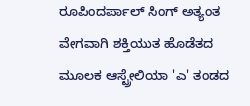ರೂಪಿಂದರ್ಪಾಲ್ ಸಿಂಗ್ ಅತ್ಯಂತ ವೇಗವಾಗಿ ಶಕ್ತಿಯುತ ಹೊಡೆತದ ಮೂಲಕ ಆಸ್ಟ್ರೇಲಿಯಾ 'ಎ' ತಂಡದ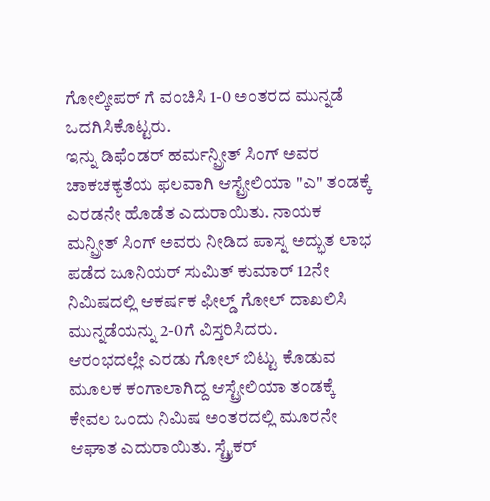ಗೋಲ್ಕೀಪರ್ ಗೆ ವಂಚಿಸಿ 1-0 ಅಂತರದ ಮುನ್ನಡೆ ಒದಗಿಸಿಕೊಟ್ಟರು.
ಇನ್ನು ಡಿಫೆಂಡರ್ ಹರ್ಮನ್ಪ್ರೀತ್ ಸಿಂಗ್ ಅವರ ಚಾಕಚಕ್ಯತೆಯ ಫಲವಾಗಿ ಆಸ್ಟ್ರೇಲಿಯಾ "ಎ" ತಂಡಕ್ಕೆ ಎರಡನೇ ಹೊಡೆತ ಎದುರಾಯಿತು. ನಾಯಕ ಮನ್ಪ್ರೀತ್ ಸಿಂಗ್ ಅವರು ನೀಡಿದ ಪಾಸ್ನ ಅದ್ಭುತ ಲಾಭ ಪಡೆದ ಜೂನಿಯರ್ ಸುಮಿತ್ ಕುಮಾರ್ 12ನೇ ನಿಮಿಷದಲ್ಲಿ ಆಕರ್ಷಕ ಫೀಲ್ಡ್ ಗೋಲ್ ದಾಖಲಿಸಿ ಮುನ್ನಡೆಯನ್ನು 2-0ಗೆ ವಿಸ್ತರಿಸಿದರು.
ಆರಂಭದಲ್ಲೇ ಎರಡು ಗೋಲ್ ಬಿಟ್ಟು ಕೊಡುವ ಮೂಲಕ ಕಂಗಾಲಾಗಿದ್ದ ಆಸ್ಟ್ರೇಲಿಯಾ ತಂಡಕ್ಕೆ ಕೇವಲ ಒಂದು ನಿಮಿಷ ಅಂತರದಲ್ಲಿ ಮೂರನೇ ಆಘಾತ ಎದುರಾಯಿತು. ಸ್ಟ್ರೈಕರ್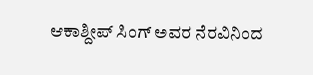ಆಕಾಶ್ದೀಪ್ ಸಿಂಗ್ ಅವರ ನೆರವಿನಿಂದ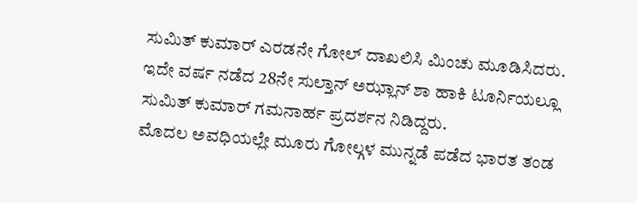ಸುಮಿತ್ ಕುಮಾರ್ ಎರಡನೇ ಗೋಲ್ ದಾಖಲಿಸಿ ಮಿಂಚು ಮೂಡಿಸಿದರು. ಇದೇ ವರ್ಷ ನಡೆದ 28ನೇ ಸುಲ್ತಾನ್ ಅಝ್ಲಾನ್ ಶಾ ಹಾಕಿ ಟೂರ್ನಿಯಲ್ಲೂ ಸುಮಿತ್ ಕುಮಾರ್ ಗಮನಾರ್ಹ ಪ್ರದರ್ಶನ ನಿಡಿದ್ದರು.
ಮೊದಲ ಅವಧಿಯಲ್ಲೇ ಮೂರು ಗೋಲ್ಗಳ ಮುನ್ನಡೆ ಪಡೆದ ಭಾರತ ತಂಡ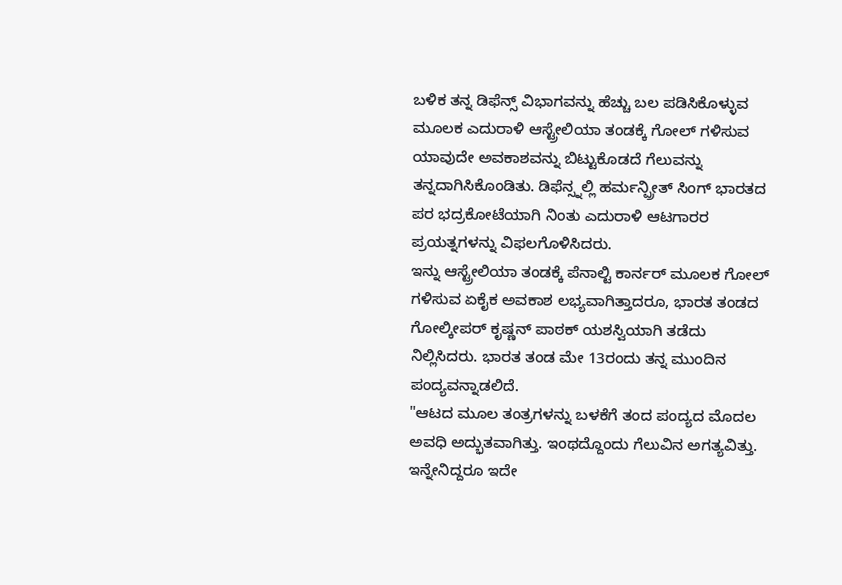ಬಳಿಕ ತನ್ನ ಡಿಫೆನ್ಸ್ ವಿಭಾಗವನ್ನು ಹೆಚ್ಚು ಬಲ ಪಡಿಸಿಕೊಳ್ಳುವ ಮೂಲಕ ಎದುರಾಳಿ ಆಸ್ಟ್ರೇಲಿಯಾ ತಂಡಕ್ಕೆ ಗೋಲ್ ಗಳಿಸುವ ಯಾವುದೇ ಅವಕಾಶವನ್ನು ಬಿಟ್ಟುಕೊಡದೆ ಗೆಲುವನ್ನು ತನ್ನದಾಗಿಸಿಕೊಂಡಿತು. ಡಿಫೆನ್ಸ್ನಲ್ಲಿ ಹರ್ಮನ್ಪ್ರೀತ್ ಸಿಂಗ್ ಭಾರತದ ಪರ ಭದ್ರಕೋಟೆಯಾಗಿ ನಿಂತು ಎದುರಾಳಿ ಆಟಗಾರರ ಪ್ರಯತ್ನಗಳನ್ನು ವಿಫಲಗೊಳಿಸಿದರು.
ಇನ್ನು ಆಸ್ಟ್ರೇಲಿಯಾ ತಂಡಕ್ಕೆ ಪೆನಾಲ್ಟಿ ಕಾರ್ನರ್ ಮೂಲಕ ಗೋಲ್ ಗಳಿಸುವ ಏಕೈಕ ಅವಕಾಶ ಲಭ್ಯವಾಗಿತ್ತಾದರೂ, ಭಾರತ ತಂಡದ ಗೋಲ್ಕೀಪರ್ ಕೃಷ್ಣನ್ ಪಾಠಕ್ ಯಶಸ್ವಿಯಾಗಿ ತಡೆದು ನಿಲ್ಲಿಸಿದರು. ಭಾರತ ತಂಡ ಮೇ 13ರಂದು ತನ್ನ ಮುಂದಿನ ಪಂದ್ಯವನ್ನಾಡಲಿದೆ.
"ಆಟದ ಮೂಲ ತಂತ್ರಗಳನ್ನು ಬಳಕೆಗೆ ತಂದ ಪಂದ್ಯದ ಮೊದಲ ಅವಧಿ ಅದ್ಭುತವಾಗಿತ್ತು. ಇಂಥದ್ದೊಂದು ಗೆಲುವಿನ ಅಗತ್ಯವಿತ್ತು. ಇನ್ನೇನಿದ್ದರೂ ಇದೇ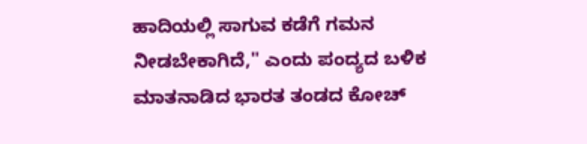ಹಾದಿಯಲ್ಲಿ ಸಾಗುವ ಕಡೆಗೆ ಗಮನ ನೀಡಬೇಕಾಗಿದೆ,'' ಎಂದು ಪಂದ್ಯದ ಬಳಿಕ ಮಾತನಾಡಿದ ಭಾರತ ತಂಡದ ಕೋಚ್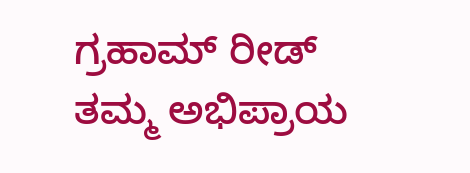ಗ್ರಹಾಮ್ ರೀಡ್ ತಮ್ಮ ಅಭಿಪ್ರಾಯ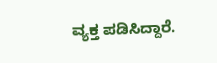ವ್ಯಕ್ತ ಪಡಿಸಿದ್ದಾರೆ.